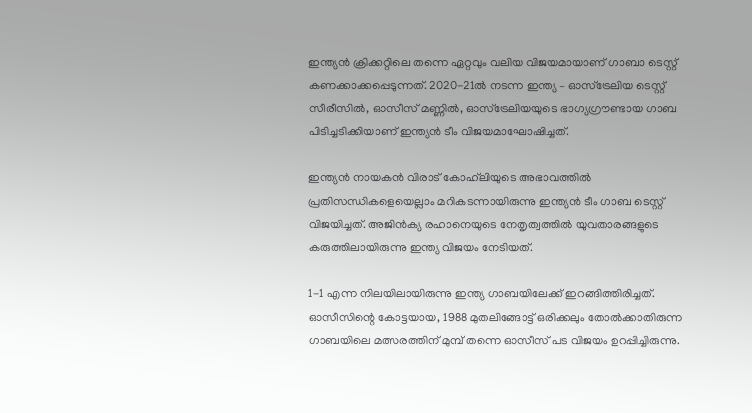ഇന്ത്യന്‍ ക്രിക്കറ്റിലെ തന്നെ ഏറ്റവും വലിയ വിജയമായാണ് ഗാബാ ടെസ്റ്റ് കണക്കാക്കപ്പെടുന്നത്. 2020-21ല്‍ നടന്ന ഇന്ത്യ – ഓസ്‌ട്രേലിയ ടെസ്റ്റ് സീരീസില്‍, ഓസീസ് മണ്ണില്‍, ഓസ്‌ട്രേലിയയുടെ ഭാഗ്യഗ്രൗണ്ടായ ഗാബ പിടിച്ചടിക്കിയാണ് ഇന്ത്യന്‍ ടീം വിജയമാഘോഷിച്ചത്.

ഇന്ത്യന്‍ നായകന്‍ വിരാട് കോഹ്‌ലിയുടെ അഭാവത്തില്‍ പ്രതിസന്ധികളെയെല്ലാം മറികടന്നായിരുന്നു ഇന്ത്യന്‍ ടീം ഗാബ ടെസ്റ്റ് വിജയിച്ചത്. അജിന്‍ക്യ രഹാനെയുടെ നേതൃത്വത്തില്‍ യുവതാരങ്ങളുടെ കരുത്തിലായിരുന്നു ഇന്ത്യ വിജയം നേടിയത്.

1-1 എന്ന നിലയിലായിരുന്നു ഇന്ത്യ ഗാബയിലേക്ക് ഇറങ്ങിത്തിരിച്ചത്. ഓസീസിന്റെ കോട്ടയായ, 1988 മുതലിങ്ങോട്ട് ഒരിക്കലും തോല്‍ക്കാതിരുന്ന ഗാബയിലെ മത്സരത്തിന് മുമ്പ് തന്നെ ഓസീസ് പട വിജയം ഉറപ്പിച്ചിരുന്നു.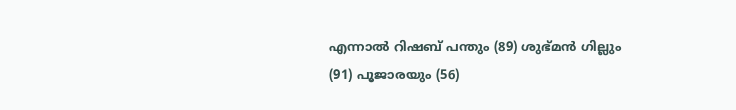എന്നാല്‍ റിഷബ് പന്തും (89) ശുഭ്മന്‍ ഗില്ലും (91) പൂജാരയും (56)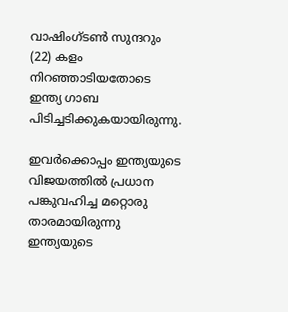വാഷിംഗ്ടണ്‍ സുന്ദറും (22) കളം നിറഞ്ഞാടിയതോടെ ഇന്ത്യ ഗാബ പിടിച്ചടിക്കുകയായിരുന്നു.

ഇവര്‍ക്കൊപ്പം ഇന്ത്യയുടെ വിജയത്തില്‍ പ്രധാന പങ്കുവഹിച്ച മറ്റൊരു താരമായിരുന്നു ഇന്ത്യയുടെ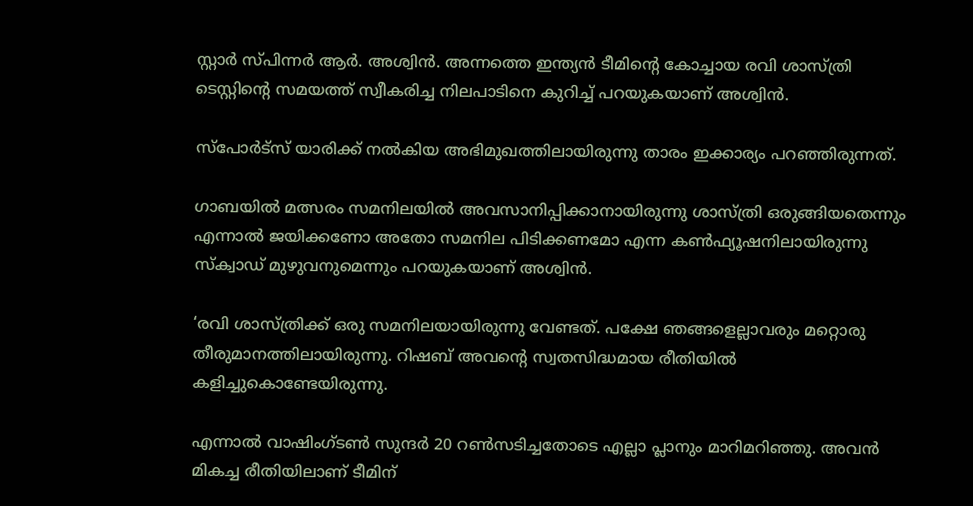സ്റ്റാര്‍ സ്പിന്നര്‍ ആര്‍. അശ്വിന്‍. അന്നത്തെ ഇന്ത്യന്‍ ടീമിന്റെ കോച്ചായ രവി ശാസ്ത്രി ടെസ്റ്റിന്റെ സമയത്ത് സ്വീകരിച്ച നിലപാടിനെ കുറിച്ച് പറയുകയാണ് അശ്വിന്‍.

സ്‌പോര്‍ട്‌സ് യാരിക്ക് നല്‍കിയ അഭിമുഖത്തിലായിരുന്നു താരം ഇക്കാര്യം പറഞ്ഞിരുന്നത്.

ഗാബയില്‍ മത്സരം സമനിലയില്‍ അവസാനിപ്പിക്കാനായിരുന്നു ശാസ്ത്രി ഒരുങ്ങിയതെന്നും എന്നാല്‍ ജയിക്കണോ അതോ സമനില പിടിക്കണമോ എന്ന കണ്‍ഫ്യൂഷനിലായിരുന്നു സ്‌ക്വാഡ് മുഴുവനുമെന്നും പറയുകയാണ് അശ്വിന്‍.

‘രവി ശാസ്ത്രിക്ക് ഒരു സമനിലയായിരുന്നു വേണ്ടത്. പക്ഷേ ഞങ്ങളെല്ലാവരും മറ്റൊരു തീരുമാനത്തിലായിരുന്നു. റിഷബ് അവന്റെ സ്വതസിദ്ധമായ രീതിയില്‍ കളിച്ചുകൊണ്ടേയിരുന്നു.

എന്നാല്‍ വാഷിംഗ്ടണ്‍ സുന്ദര്‍ 20 റണ്‍സടിച്ചതോടെ എല്ലാ പ്ലാനും മാറിമറിഞ്ഞു. അവന്‍ മികച്ച രീതിയിലാണ് ടീമിന്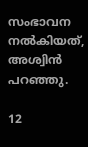സംഭാവന നല്‍കിയത്, അശ്വിന്‍ പറഞ്ഞു.

12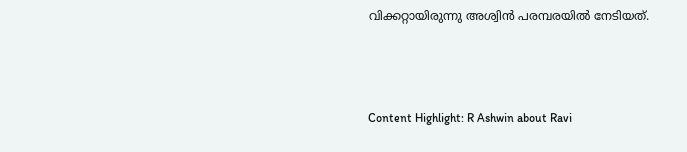വിക്കറ്റായിരുന്നു അശ്വിന്‍ പരമ്പരയില്‍ നേടിയത്.



Content Highlight: R Ashwin about Ravi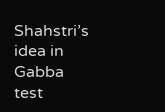Shahstri’s  idea in Gabba test